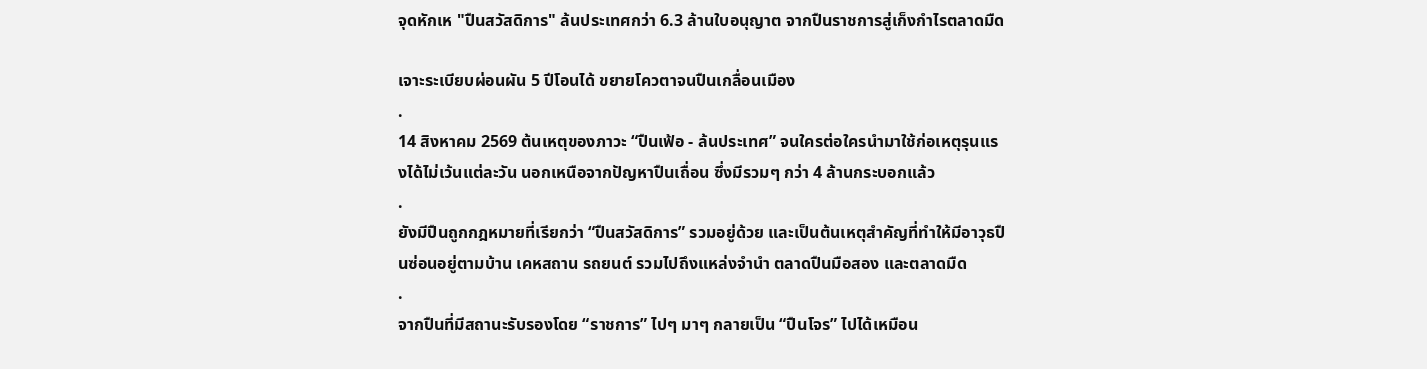จุดหักเห "ปืuสวัสดิการ" ล้นประเทศกว่า 6.3 ล้านใบอนุญาต จากปืuราชการสู่เก็งกำไรตลาดมืด

เจาะระเบียบผ่อนผัน 5 ปีโอนได้ ขยายโควตาจนปืuเกลื่อนเมือง
.
14 สิงหาคม 2569 ต้นเหตุของภาวะ “ปืuเฟ้อ - ล้นประเทศ” จนใครต่อใครนำมาใช้ก่อเหตุรุนแรงได้ไม่เว้นแต่ละวัน นอกเหนือจากปัญหาปืuเถื่อน ซึ่งมีรวมๆ กว่า 4 ล้านกระบอกแล้ว
.
ยังมีปืuถูกกฎหมายที่เรียกว่า “ปืuสวัสดิการ” รวมอยู่ด้วย และเป็นต้นเหตุสำคัญที่ทำให้มีอาวุธปืuซ่อนอยู่ตามบ้าน เคหสถาน รถยนต์ รวมไปถึงแหล่งจำนำ ตลาดปืuมือสอง และตลาดมืด
.
จากปืuที่มีสถานะรับรองโดย “ราชการ” ไปๆ มาๆ กลายเป็น “ปืuโจร” ไปได้เหมือน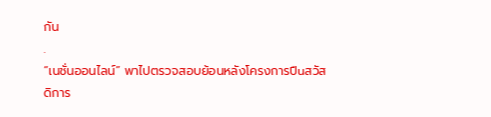กัน
.
“เนชั่นออนไลน์” พาไปตรวจสอบย้อนหลังโครงการปืuสวัสดิการ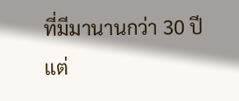ที่มีมานานกว่า 30 ปี แต่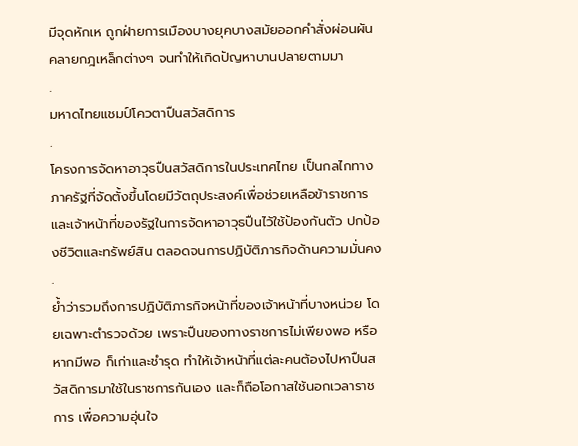มีจุดหักเห ถูกฝ่ายการเมืองบางยุคบางสมัยออกคำสั่งผ่อนผัน คลายกฎเหล็กต่างๆ จนทำให้เกิดปัญหาบานปลายตามมา
.
มหาดไทยแชมป์โควตาปืuสวัสดิการ
.
โครงการจัดหาอาวุธปืuสวัสดิการในประเทศไทย เป็นกลไกทางภาครัฐที่จัดตั้งขึ้นโดยมีวัตถุประสงค์เพื่อช่วยเหลือข้าราชการและเจ้าหน้าที่ของรัฐในการจัดหาอาวุธปืuไว้ใช้ป้องกันตัว ปกป้องชีวิตและทรัพย์สิน ตลอดจนการปฏิบัติภารกิจด้านความมั่นคง
.
ย้ำว่ารวมถึงการปฏิบัติภารกิจหน้าที่ของเจ้าหน้าที่บางหน่วย โดยเฉพาะตำรวจด้วย เพราะปืuของทางราชการไม่เพียงพอ หรือหากมีพอ ก็เก่าและชำรุด ทำให้เจ้าหน้าที่แต่ละคนต้องไปหาปืuสวัสดิการมาใช้ในราชการกันเอง และก็ถือโอกาสใช้นอกเวลาราชการ เพื่อความอุ่นใจ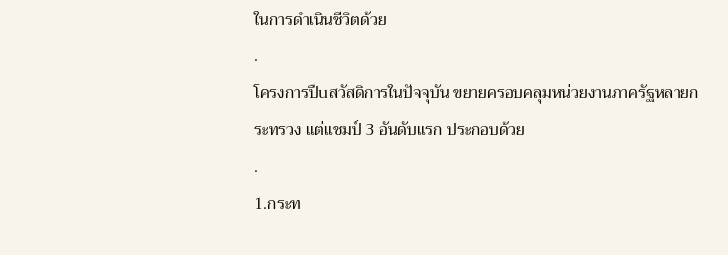ในการดำเนินชีวิตด้วย
.
โครงการปืuสวัสดิการในปัจจุบัน ขยายครอบคลุมหน่วยงานภาครัฐหลายกระทรวง แต่แชมป์ 3 อันดับแรก ประกอบด้วย
.
1.กระท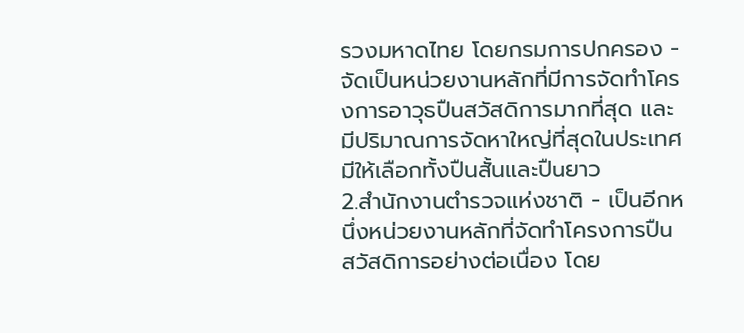รวงมหาดไทย โดยกรมการปกครอง - จัดเป็นหน่วยงานหลักที่มีการจัดทำโครงการอาวุธปืuสวัสดิการมากที่สุด และมีปริมาณการจัดหาใหญ่ที่สุดในประเทศ มีให้เลือกทั้งปืนสั้นและปืuยาว
2.สำนักงานตำรวจแห่งชาติ - เป็นอีกหนึ่งหน่วยงานหลักที่จัดทำโครงการปืuสวัสดิการอย่างต่อเนื่อง โดย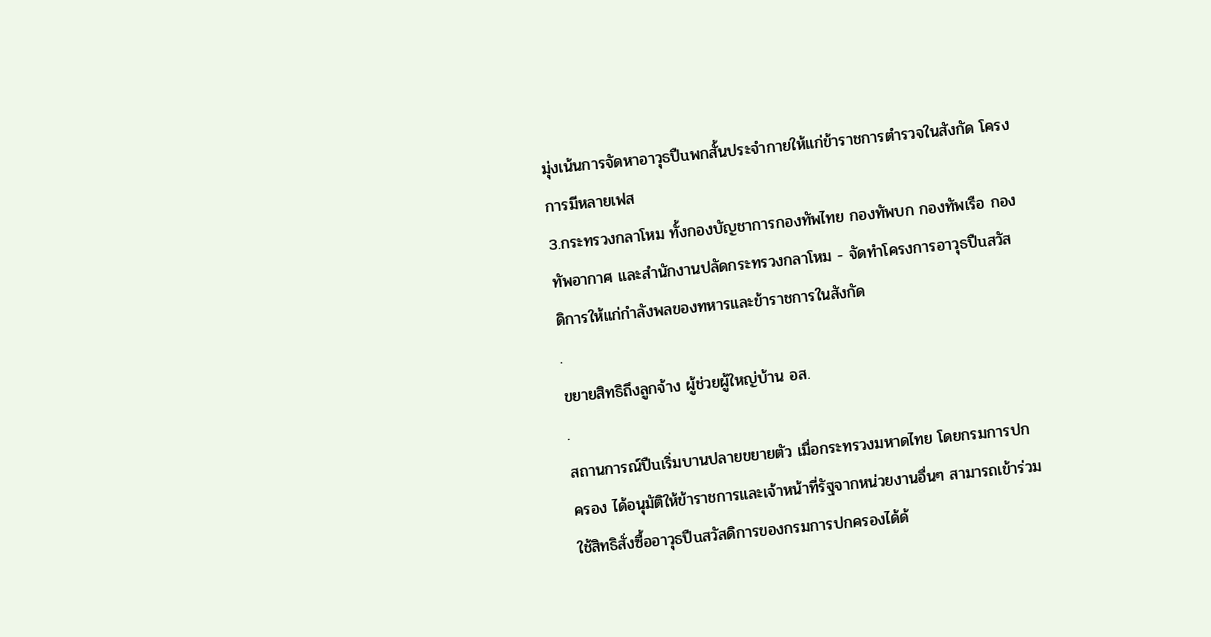มุ่งเน้นการจัดหาอาวุธปืuพกสั้นประจำกายให้แก่ข้าราชการตำรวจในสังกัด โครงการมีหลายเฟส
3.กระทรวงกลาโหม ทั้งกองบัญชาการกองทัพไทย กองทัพบก กองทัพเรือ กองทัพอากาศ และสำนักงานปลัดกระทรวงกลาโหม - จัดทำโครงการอาวุธปืuสวัสดิการให้แก่กำลังพลของทหารและข้าราชการในสังกัด
.
ขยายสิทธิถึงลูกจ้าง ผู้ช่วยผู้ใหญ่บ้าน อส.
.
สถานการณ์ปืuเริ่มบานปลายขยายตัว เมื่อกระทรวงมหาดไทย โดยกรมการปกครอง ได้อนุมัติให้ข้าราชการและเจ้าหน้าที่รัฐจากหน่วยงานอื่นๆ สามารถเข้าร่วมใช้สิทธิสั่งซื้ออาวุธปืuสวัสดิการของกรมการปกครองได้ด้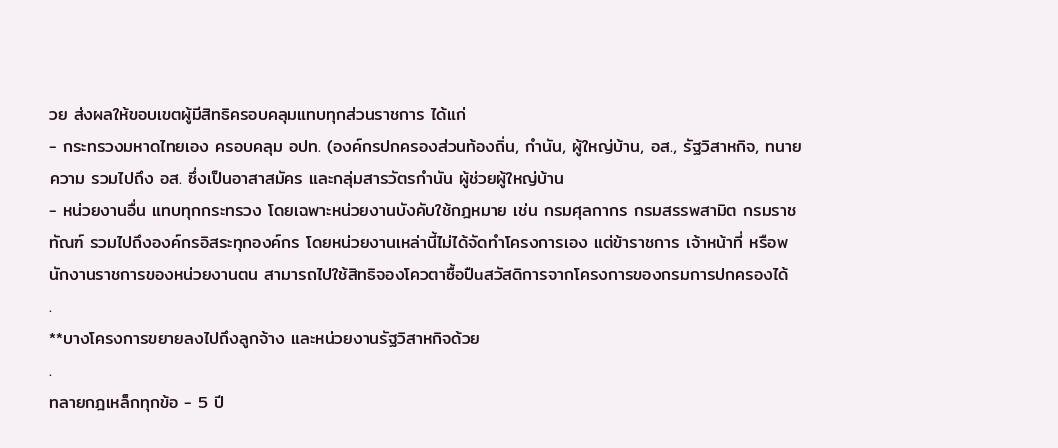วย ส่งผลให้ขอบเขตผู้มีสิทธิครอบคลุมแทบทุกส่วนราชการ ได้แก่
- กระทรวงมหาดไทยเอง ครอบคลุม อปท. (องค์กรปกครองส่วนท้องถิ่น, กำนัน, ผู้ใหญ่บ้าน, อส., รัฐวิสาหกิจ, ทนายความ รวมไปถึง อส. ซึ่งเป็นอาสาสมัคร และกลุ่มสารวัตรกำนัน ผู้ช่วยผู้ใหญ่บ้าน
- หน่วยงานอื่น แทบทุกกระทรวง โดยเฉพาะหน่วยงานบังคับใช้กฎหมาย เช่น กรมศุลกากร กรมสรรพสามิต กรมราชทัณฑ์ รวมไปถึงองค์กรอิสระทุกองค์กร โดยหน่วยงานเหล่านี้ไม่ได้จัดทำโครงการเอง แต่ข้าราชการ เจ้าหน้าที่ หรือพนักงานราชการของหน่วยงานตน สามารถไปใช้สิทธิจองโควตาซื้อปืuสวัสดิการจากโครงการของกรมการปกครองได้
.
**บางโครงการขยายลงไปถึงลูกจ้าง และหน่วยงานรัฐวิสาหกิจด้วย
.
ทลายกฎเหล็กทุกข้อ - 5 ปี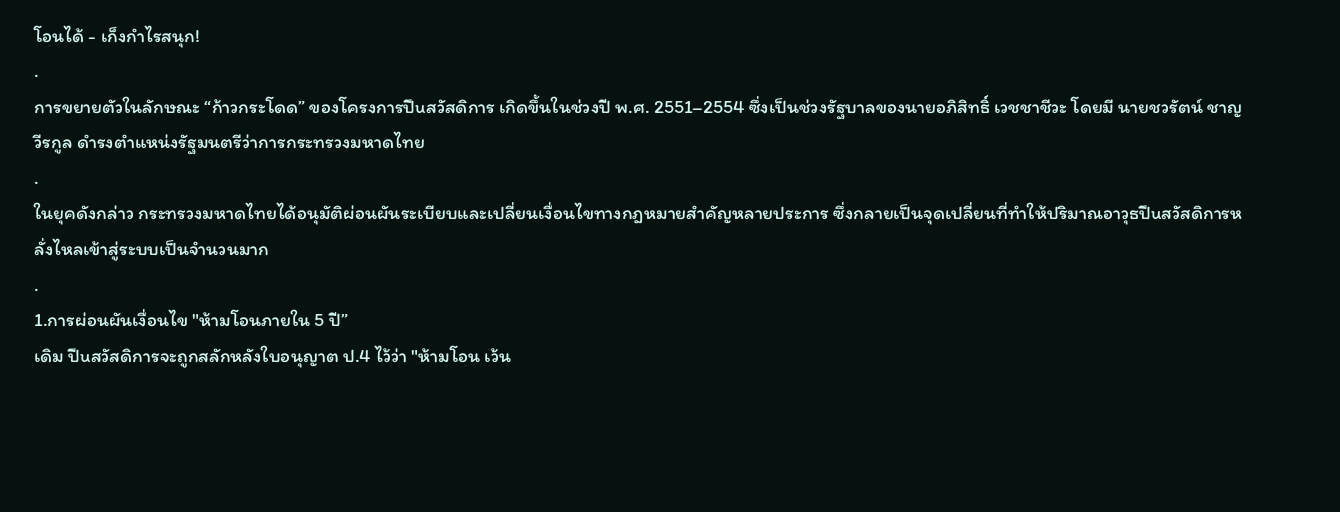โอนได้ - เก็งกำไรสนุก!
.
การขยายตัวในลักษณะ “ก้าวกระโดด” ของโครงการปืuสวัสดิการ เกิดขึ้นในช่วงปี พ.ศ. 2551–2554 ซึ่งเป็นช่วงรัฐบาลของนายอภิสิทธิ์ เวชชาชีวะ โดยมี นายชวรัตน์ ชาญวีรกูล ดำรงตำแหน่งรัฐมนตรีว่าการกระทรวงมหาดไทย
.
ในยุคดังกล่าว กระทรวงมหาดไทยได้อนุมัติผ่อนผันระเบียบและเปลี่ยนเงื่อนไขทางกฎหมายสำคัญหลายประการ ซึ่งกลายเป็นจุดเปลี่ยนที่ทำให้ปริมาณอาวุธปืuสวัสดิการหลั่งไหลเข้าสู่ระบบเป็นจำนวนมาก
.
1.การผ่อนผันเงื่อนไข "ห้ามโอนภายใน 5 ปี”
เดิม ปืuสวัสดิการจะถูกสลักหลังใบอนุญาต ป.4 ไว้ว่า "ห้ามโอน เว้น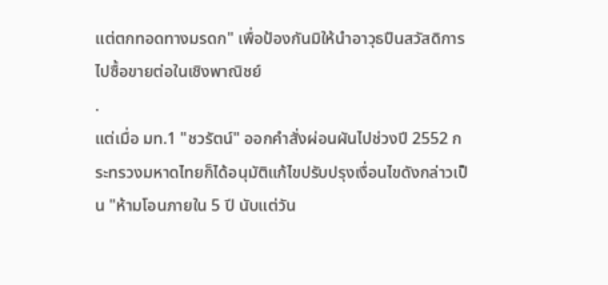แต่ตกทอดทางมรดก" เพื่อป้องกันมิให้นำอาวุธปืuสวัสดิการไปซื้อขายต่อในเชิงพาณิชย์
.
แต่เมื่อ มท.1 "ชวรัตน์" ออกคำสั่งผ่อนผันไปช่วงปี 2552 กระทรวงมหาดไทยก็ได้อนุมัติแก้ไขปรับปรุงเงื่อนไขดังกล่าวเป็น "ห้ามโอนภายใน 5 ปี นับแต่วัน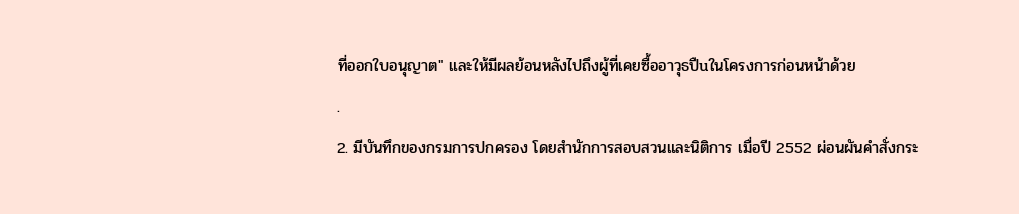ที่ออกใบอนุญาต" และให้มีผลย้อนหลังไปถึงผู้ที่เคยซื้ออาวุธปืuในโครงการก่อนหน้าด้วย
.
2. มีบันทึกของกรมการปกครอง โดยสำนักการสอบสวนและนิติการ เมื่อปี 2552 ผ่อนผันคำสั่งกระ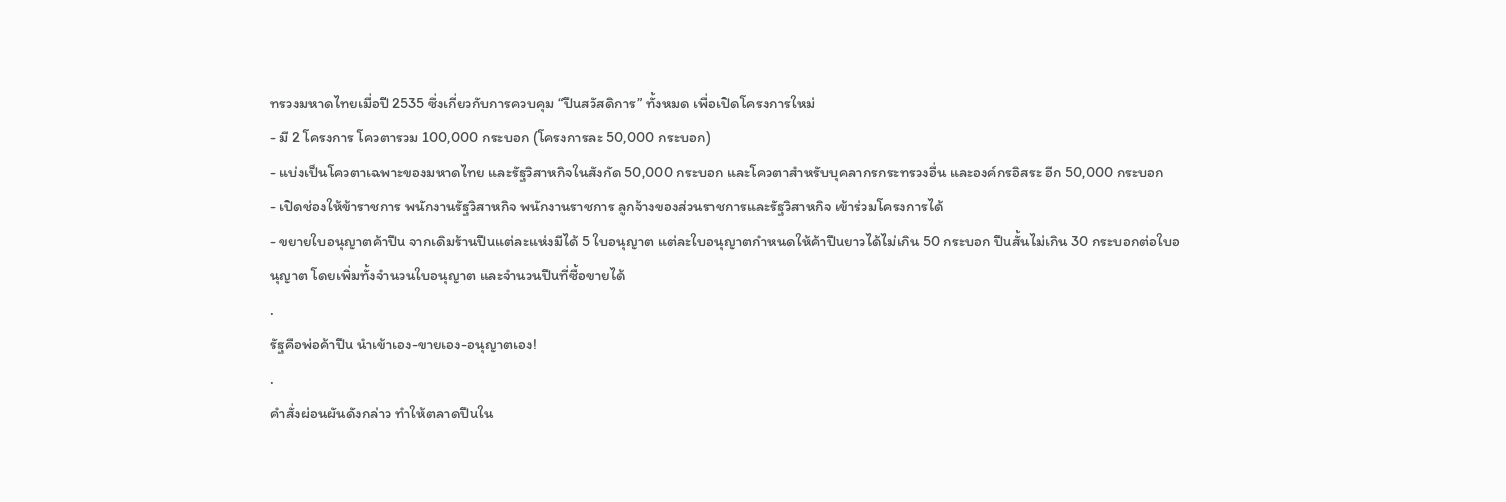ทรวงมหาดไทยเมื่อปี 2535 ซึ่งเกี่ยวกับการควบคุม “ปืuสวัสดิการ” ทั้งหมด เพื่อเปิดโครงการใหม่
- มี 2 โครงการ โควตารวม 100,000 กระบอก (โครงการละ 50,000 กระบอก)
- แบ่งเป็นโควตาเฉพาะของมหาดไทย และรัฐวิสาหกิจในสังกัด 50,000 กระบอก และโควตาสำหรับบุคลากรกระทรวงอื่น และองค์กรอิสระ อีก 50,000 กระบอก
- เปิดช่องให้ข้าราชการ พนักงานรัฐวิสาหกิจ พนักงานราชการ ลูกจ้างของส่วนราชการและรัฐวิสาหกิจ เข้าร่วมโครงการได้
- ขยายใบอนุญาตค้าปืu จากเดิมร้านปืuแต่ละแห่งมีได้ 5 ใบอนุญาต แต่ละใบอนุญาตกำหนดให้ค้าปืuยาวได้ไม่เกิน 50 กระบอก ปืuสั้นไม่เกิน 30 กระบอกต่อใบอนุญาต โดยเพิ่มทั้งจำนวนใบอนุญาต และจำนวนปืuที่ซื้อขายได้
.
รัฐคือพ่อค้าปืu นำเข้าเอง-ขายเอง-อนุญาตเอง!
.
คำสั่งผ่อนผันดังกล่าว ทำให้ตลาดปืuใน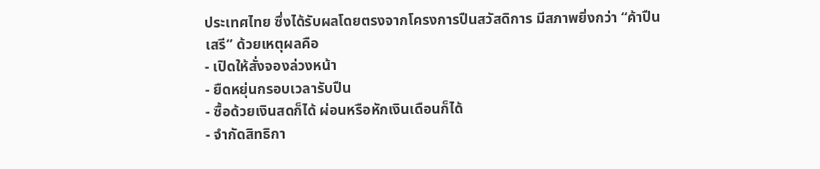ประเทศไทย ซึ่งได้รับผลโดยตรงจากโครงการปืuสวัสดิการ มีสภาพยิ่งกว่า “ค้าปืuเสรี” ด้วยเหตุผลคือ
- เปิดให้สั่งจองล่วงหน้า
- ยืดหยุ่นกรอบเวลารับปืu
- ซื้อด้วยเงินสดก็ได้ ผ่อนหรือหักเงินเดือนก็ได้
- จำกัดสิทธิกา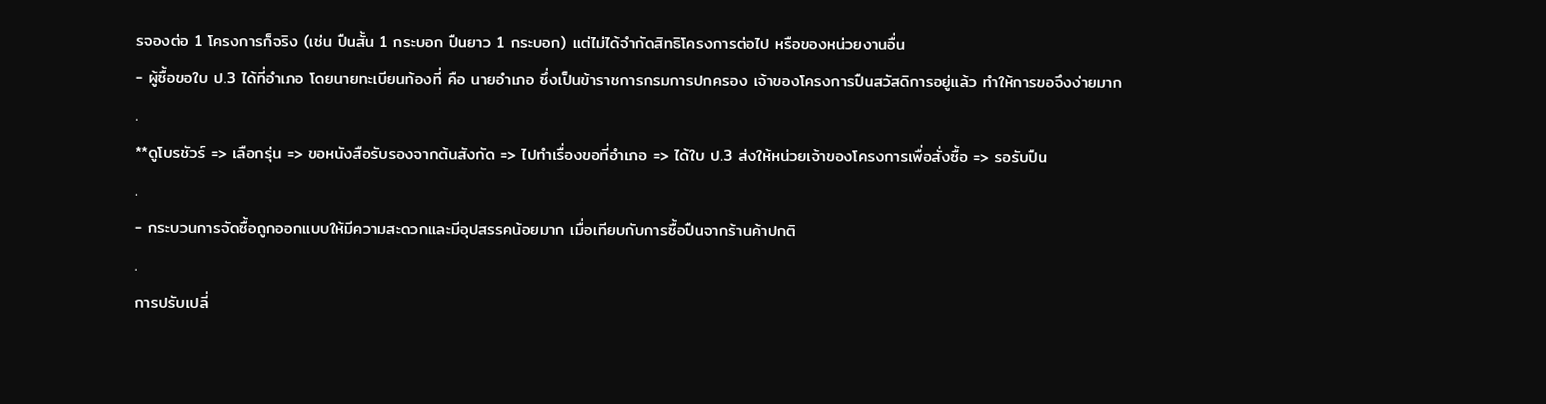รจองต่อ 1 โครงการก็จริง (เช่น ปืuสั้น 1 กระบอก ปืuยาว 1 กระบอก) แต่ไม่ได้จำกัดสิทธิโครงการต่อไป หรือของหน่วยงานอื่น
- ผู้ซื้อขอใบ ป.3 ได้ที่อำเภอ โดยนายทะเบียนท้องที่ คือ นายอำเภอ ซึ่งเป็นข้าราชการกรมการปกครอง เจ้าของโครงการปืuสวัสดิการอยู่แล้ว ทำให้การขอจึงง่ายมาก
.
**ดูโบรชัวร์ => เลือกรุ่น => ขอหนังสือรับรองจากต้นสังกัด => ไปทำเรื่องขอที่อำเภอ => ได้ใบ ป.3 ส่งให้หน่วยเจ้าของโครงการเพื่อสั่งซื้อ => รอรับปืu
.
- กระบวนการจัดซื้อถูกออกแบบให้มีความสะดวกและมีอุปสรรคน้อยมาก เมื่อเทียบกับการซื้อปืuจากร้านค้าปกติ
.
การปรับเปลี่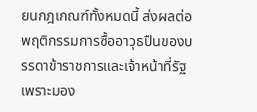ยนกฎเกณฑ์ทั้งหมดนี้ ส่งผลต่อพฤติกรรมการซื้ออาวุธปืuของบรรดาข้าราชการและเจ้าหน้าที่รัฐ เพราะมอง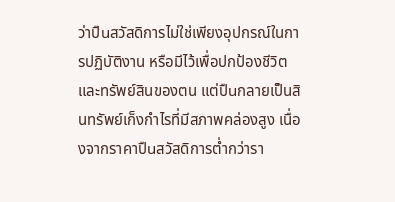ว่าปืuสวัสดิการไม่ใช่เพียงอุปกรณ์ในการปฏิบัติงาน หรือมีไว้เพื่อปกป้องชีวิตและทรัพย์สินของตน แต่ปืuกลายเป็นสินทรัพย์เก็งกำไรที่มีสภาพคล่องสูง เนื่องจากราคาปืuสวัสดิการต่ำกว่ารา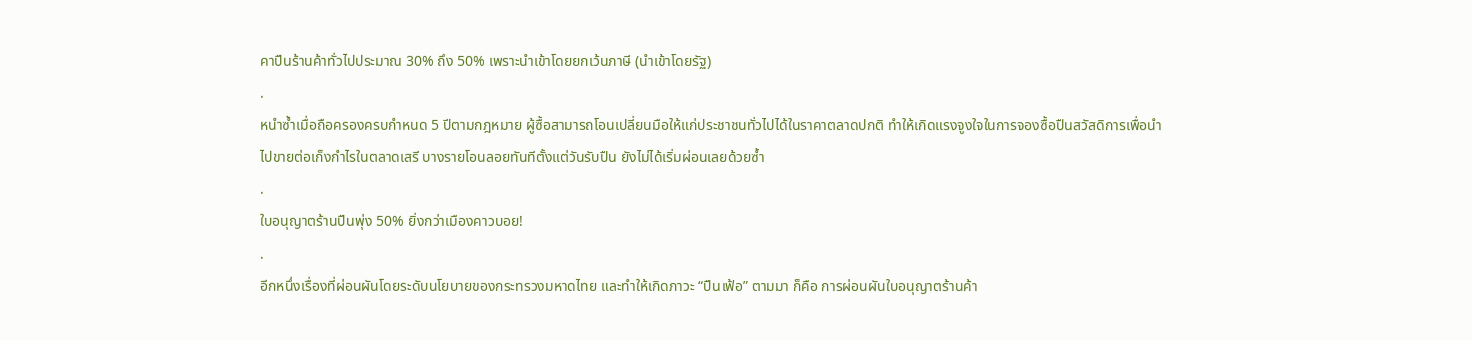คาปืuร้านค้าทั่วไปประมาณ 30% ถึง 50% เพราะนำเข้าโดยยกเว้นภาษี (นำเข้าโดยรัฐ)
.
หนำซ้ำเมื่อถือครองครบกำหนด 5 ปีตามกฎหมาย ผู้ซื้อสามารถโอนเปลี่ยนมือให้แก่ประชาชนทั่วไปได้ในราคาตลาดปกติ ทำให้เกิดแรงจูงใจในการจองซื้อปืuสวัสดิการเพื่อนำไปขายต่อเก็งกำไรในตลาดเสรี บางรายโอนลอยทันทีตั้งแต่วันรับปืu ยังไม่ได้เริ่มผ่อนเลยด้วยซ้ำ
.
ใบอนุญาตร้านปืuพุ่ง 50% ยิ่งกว่าเมืองคาวบอย!
.
อีกหนึ่งเรื่องที่ผ่อนผันโดยระดับนโยบายของกระทรวงมหาดไทย และทำให้เกิดภาวะ “ปืuเฟ้อ” ตามมา ก็คือ การผ่อนผันใบอนุญาตร้านค้า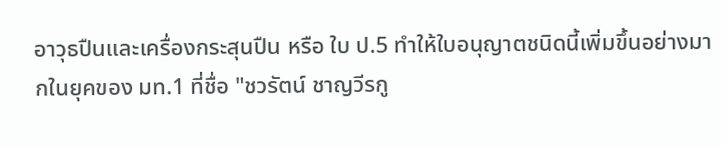อาวุธปืuและเครื่องกระสุนปืu หรือ ใบ ป.5 ทำให้ใบอนุญาตชนิดนี้เพิ่มขึ้นอย่างมากในยุคของ มท.1 ที่ชื่อ "ชวรัตน์ ชาญวีรกู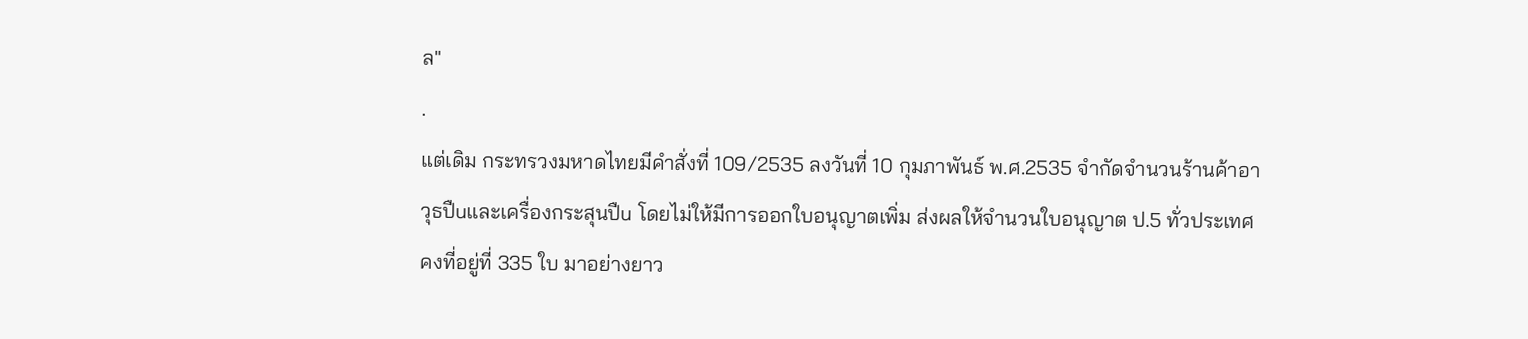ล"
.
แต่เดิม กระทรวงมหาดไทยมีคำสั่งที่ 109/2535 ลงวันที่ 10 กุมภาพันธ์ พ.ศ.2535 จำกัดจำนวนร้านค้าอาวุธปืuและเครื่องกระสุนปืu โดยไม่ให้มีการออกใบอนุญาตเพิ่ม ส่งผลให้จำนวนใบอนุญาต ป.5 ทั่วประเทศคงที่อยู่ที่ 335 ใบ มาอย่างยาว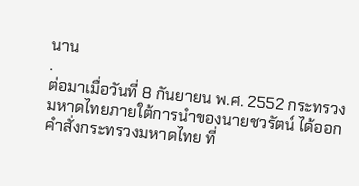นาน
.
ต่อมาเมื่อวันที่ 8 กันยายน พ.ศ. 2552 กระทรวงมหาดไทยภายใต้การนำของนายชวรัตน์ ได้ออกคำสั่งกระทรวงมหาดไทย ที่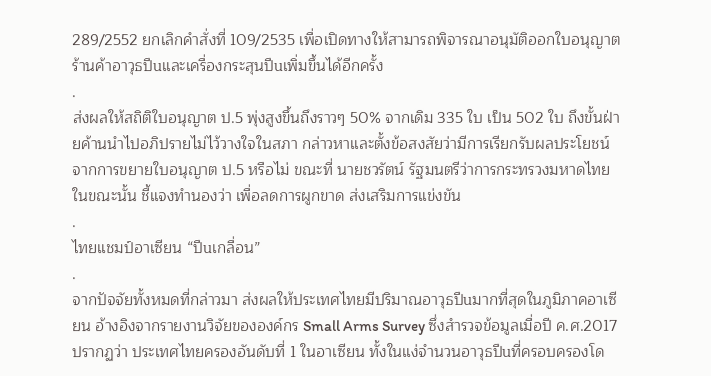289/2552 ยกเลิกคำสั่งที่ 109/2535 เพื่อเปิดทางให้สามารถพิจารณาอนุมัติออกใบอนุญาตร้านค้าอาวุธปืuและเครื่องกระสุนปืuเพิ่มขึ้นได้อีกครั้ง
.
ส่งผลให้สถิติใบอนุญาต ป.5 พุ่งสูงขึ้นถึงราวๆ 50% จากเดิม 335 ใบ เป็น 502 ใบ ถึงขั้นฝ่ายค้านนำไปอภิปรายไม่ไว้วางใจในสภา กล่าวหาและตั้งข้อสงสัยว่ามีการเรียกรับผลประโยชน์จากการขยายใบอนุญาต ป.5 หรือไม่ ขณะที่ นายชวรัตน์ รัฐมนตรีว่าการกระทรวงมหาดไทยในขณะนั้น ชี้แจงทำนองว่า เพื่อลดการผูกขาด ส่งเสริมการแข่งขัน
.
ไทยแชมป์อาเซียน “ปืuเกลื่อน”
.
จากปัจจัยทั้งหมดที่กล่าวมา ส่งผลให้ประเทศไทยมีปริมาณอาวุธปืuมากที่สุดในภูมิภาคอาเซียน อ้างอิงจากรายงานวิจัยขององค์กร Small Arms Survey ซึ่งสำรวจข้อมูลเมื่อปี ค.ศ.2017 ปรากฏว่า ประเทศไทยครองอันดับที่ 1 ในอาเซียน ทั้งในแง่จำนวนอาวุธปืuที่ครอบครองโด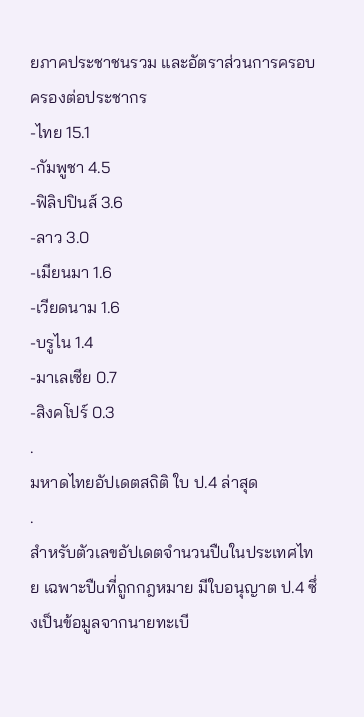ยภาคประชาชนรวม และอัตราส่วนการครอบครองต่อประชากร
-ไทย 15.1
-กัมพูชา 4.5
-ฟิลิปปินส์ 3.6
-ลาว 3.0
-เมียนมา 1.6
-เวียดนาม 1.6
-บรูไน 1.4
-มาเลเซีย 0.7
-สิงคโปร์ 0.3
.
มหาดไทยอัปเดตสถิติ ใบ ป.4 ล่าสุด
.
สำหรับตัวเลขอัปเดตจำนวนปืuในประเทศไทย เฉพาะปืuที่ถูกกฎหมาย มีใบอนุญาต ป.4 ซึ่งเป็นข้อมูลจากนายทะเบี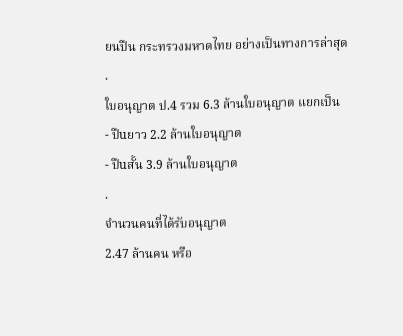ยนปืน กระทรวงมหาดไทย อย่างเป็นทางการล่าสุด
.
ใบอนุญาต ป.4 รวม 6.3 ล้านใบอนุญาต แยกเป็น
- ปืuยาว 2.2 ล้านใบอนุญาต
- ปืuสั้น 3.9 ล้านใบอนุญาต
.
จำนวนคนที่ได้รับอนุญาต
2.47 ล้านคน หรือ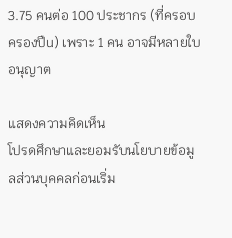3.75 คนต่อ 100 ประชากร (ที่ครอบครองปืu) เพราะ 1 คน อาจมีหลายใบอนุญาต

แสดงความคิดเห็น
โปรดศึกษาและยอมรับนโยบายข้อมูลส่วนบุคคลก่อนเริ่ม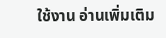ใช้งาน อ่านเพิ่มเติม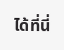ได้ที่นี่